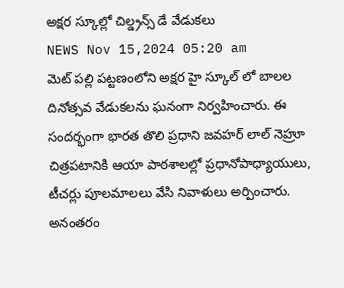అక్షర స్కూల్లో చిల్డ్రన్స్ డే వేడుకలు
NEWS Nov 15,2024 05:20 am
మెట్ పల్లి పట్టణంలోని అక్షర హై స్కూల్ లో బాలల దినోత్సవ వేడుకలను ఘనంగా నిర్వహించారు. ఈ సందర్భంగా భారత తొలి ప్రధాని జవహర్ లాల్ నెహ్రూ చిత్రపటానికి ఆయా పాఠశాలల్లో ప్రధానోపాధ్యాయులు, టీచర్లు పూలమాలలు వేసి నివాళులు అర్పించారు. అనంతరం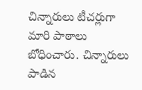చిన్నారులు టీచర్లుగా మారి పాఠాలు బోధించారు. చిన్నారులు పాడిన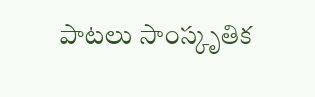పాటలు సాంస్కృతిక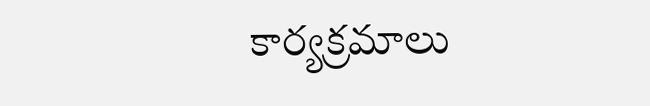కార్యక్రమాలు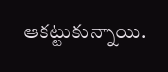ఆకట్టుకున్నాయి.